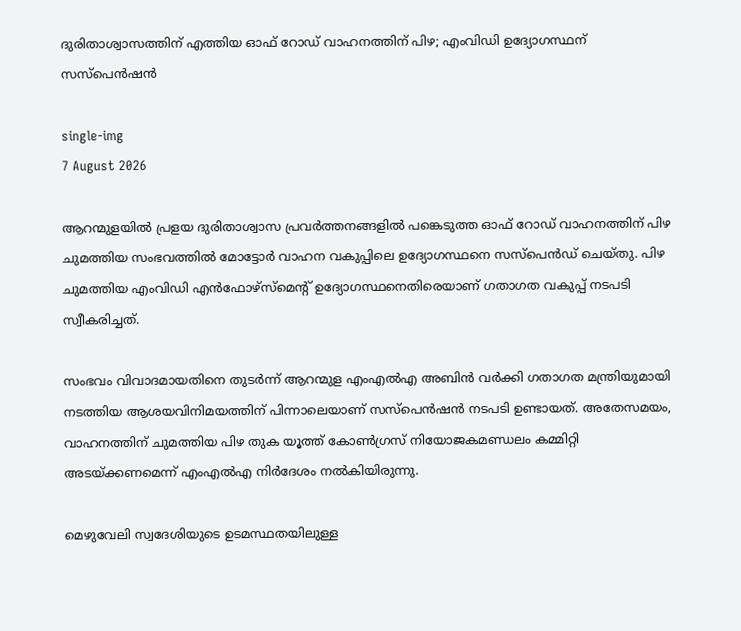ദുരിതാശ്വാസത്തിന് എത്തിയ ഓഫ് റോഡ് വാഹനത്തിന് പിഴ; എംവിഡി ഉദ്യോഗസ്ഥന് സസ്പെൻഷൻ

single-img
7 August 2026

ആറന്മുളയിൽ പ്രളയ ദുരിതാശ്വാസ പ്രവർത്തനങ്ങളിൽ പങ്കെടുത്ത ഓഫ് റോഡ് വാഹനത്തിന് പിഴ ചുമത്തിയ സംഭവത്തിൽ മോട്ടോർ വാഹന വകുപ്പിലെ ഉദ്യോഗസ്ഥനെ സസ്പെൻഡ് ചെയ്തു. പിഴ ചുമത്തിയ എംവിഡി എൻഫോഴ്‌സ്‌മെന്റ് ഉദ്യോഗസ്ഥനെതിരെയാണ് ഗതാഗത വകുപ്പ് നടപടി സ്വീകരിച്ചത്.

സംഭവം വിവാദമായതിനെ തുടർന്ന് ആറന്മുള എംഎൽഎ അബിൻ വർക്കി ഗതാഗത മന്ത്രിയുമായി നടത്തിയ ആശയവിനിമയത്തിന് പിന്നാലെയാണ് സസ്പെൻഷൻ നടപടി ഉണ്ടായത്. അതേസമയം, വാഹനത്തിന് ചുമത്തിയ പിഴ തുക യൂത്ത് കോൺഗ്രസ് നിയോജകമണ്ഡലം കമ്മിറ്റി അടയ്ക്കണമെന്ന് എംഎൽഎ നിർദേശം നൽകിയിരുന്നു.

മെഴുവേലി സ്വദേശിയുടെ ഉടമസ്ഥതയിലുള്ള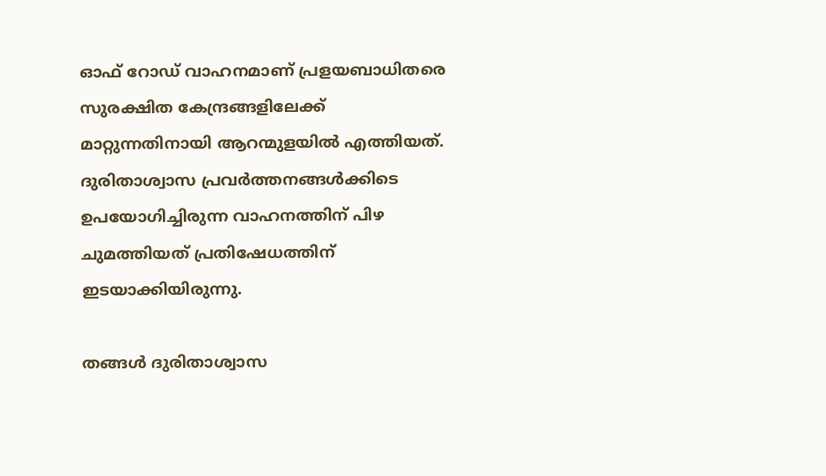ഓഫ് റോഡ് വാഹനമാണ് പ്രളയബാധിതരെ സുരക്ഷിത കേന്ദ്രങ്ങളിലേക്ക് മാറ്റുന്നതിനായി ആറന്മുളയിൽ എത്തിയത്. ദുരിതാശ്വാസ പ്രവർത്തനങ്ങൾക്കിടെ ഉപയോഗിച്ചിരുന്ന വാഹനത്തിന് പിഴ ചുമത്തിയത് പ്രതിഷേധത്തിന് ഇടയാക്കിയിരുന്നു.

തങ്ങൾ ദുരിതാശ്വാസ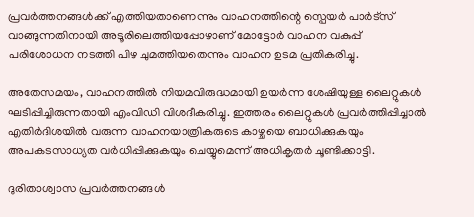പ്രവർത്തനങ്ങൾക്ക് എത്തിയതാണെന്നും വാഹനത്തിന്റെ സ്പെയർ പാർട്സ് വാങ്ങുന്നതിനായി അടൂരിലെത്തിയപ്പോഴാണ് മോട്ടോർ വാഹന വകുപ്പ് പരിശോധന നടത്തി പിഴ ചുമത്തിയതെന്നും വാഹന ഉടമ പ്രതികരിച്ചു.

അതേസമയം, വാഹനത്തിൽ നിയമവിരുദ്ധമായി ഉയർന്ന ശേഷിയുള്ള ലൈറ്റുകൾ ഘടിപ്പിച്ചിരുന്നതായി എംവിഡി വിശദീകരിച്ചു. ഇത്തരം ലൈറ്റുകൾ പ്രവർത്തിപ്പിച്ചാൽ എതിർദിശയിൽ വരുന്ന വാഹനയാത്രികരുടെ കാഴ്ചയെ ബാധിക്കുകയും അപകടസാധ്യത വർധിപ്പിക്കുകയും ചെയ്യുമെന്ന് അധികൃതർ ചൂണ്ടിക്കാട്ടി.

ദുരിതാശ്വാസ പ്രവർത്തനങ്ങൾ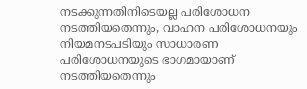നടക്കുന്നതിനിടെയല്ല പരിശോധന നടത്തിയതെന്നും, വാഹന പരിശോധനയും നിയമനടപടിയും സാധാരണ പരിശോധനയുടെ ഭാഗമായാണ് നടത്തിയതെന്നും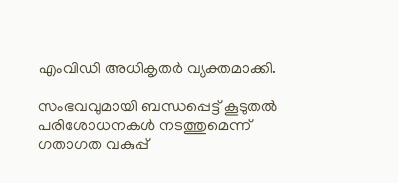എംവിഡി അധികൃതർ വ്യക്തമാക്കി.

സംഭവവുമായി ബന്ധപ്പെട്ട് കൂടുതൽ പരിശോധനകൾ നടത്തുമെന്ന് ഗതാഗത വകുപ്പ്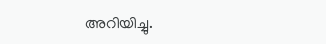അറിയിച്ചു.